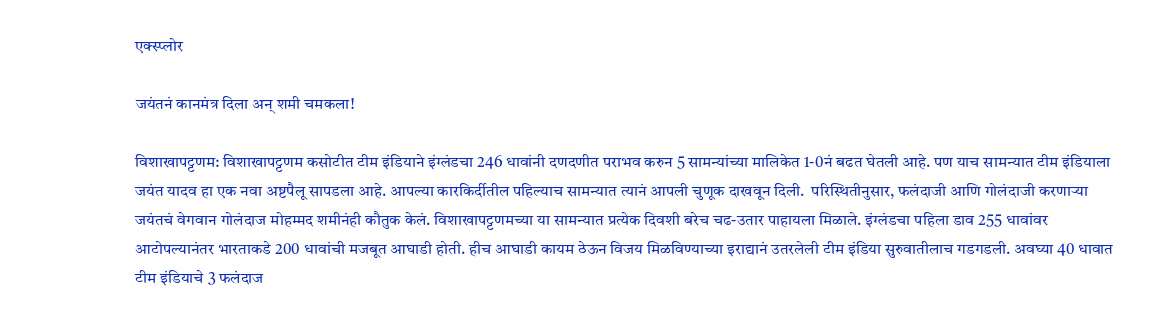एक्स्प्लोर

जयंतनं कानमंत्र दिला अन् शमी चमकला!

विशाखापट्टणम: विशाखापट्टणम कसोटीत टीम इंडियाने इंग्लंडचा 246 धावांनी दणदणीत पराभव करुन 5 सामन्यांच्या मालिकेत 1-0नं बढत घेतली आहे. पण याच सामन्यात टीम इंडियाला जयंत यादव हा एक नवा अष्टपैलू सापडला आहे. आपल्या कारकिर्दीतील पहिल्याच सामन्यात त्यानं आपली चुणूक दाखवून दिली.  परिस्थितीनुसार, फलंदाजी आणि गोलंदाजी करणाऱ्या जयंतचं वेगवान गोलंदाज मोहम्मद शमीनंही कौतुक केलं. विशाखापट्टणमच्या या सामन्यात प्रत्येक दिवशी बरेच चढ-उतार पाहायला मिळाले. इंग्लंडचा पहिला डाव 255 धावांवर आटोपल्यानंतर भारताकडे 200 धावांची मजबूत आघाडी होती. हीच आघाडी कायम ठेऊन विजय मिळविण्याच्या इराद्यानं उतरलेली टीम इंडिया सुरुवातीलाच गडगडली. अवघ्या 40 धावात टीम इंडियाचे 3 फलंदाज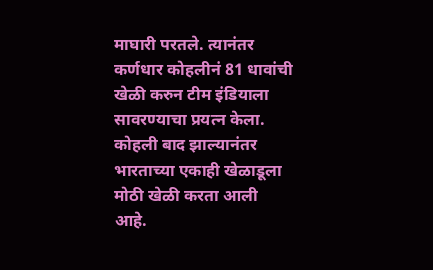माघारी परतले. त्यानंतर कर्णधार कोहलीनं 81 धावांची खेळी करुन टीम इंडियाला सावरण्याचा प्रयत्न केला. कोहली बाद झाल्यानंतर भारताच्या एकाही खेळाडूला मोठी खेळी करता आली आहे.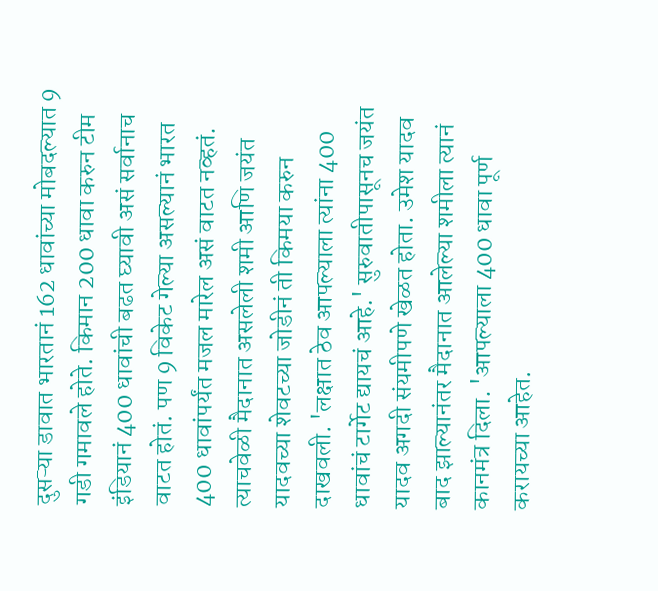दुसऱ्या डावात भारतानं 162 धावांच्या मोबदल्यात 9 गडी गमावले होते. किमान 200 धावा करुन टीम इंडियानं 400 धावांची बढत घ्यावी असं सर्वानाच वाटत होतं. पण 9 विकेट गेल्या असल्यानं भारत 400 धावांपर्यंत मजल मारेल असं वाटत नव्हतं. त्याचवेळी मैदानात असलेली शमी आणि जयंत यादवच्या शेवटच्या जोडीनं ती किमया करुन दाखवली. 'लक्षात ठेव आपल्याला त्यांना 400 धावांचं टार्गेट द्यायचं आहे.' सुरुवातीपासूनच जयंत यादव अगदी संयमीपणे खेळत होता. उमेश यादव बाद झाल्यानंतर मैदानात आलेल्या शमीला त्यानं कानमंत्र दिला. 'आपल्याला 400 धावा पूर्ण करायच्या आहेत.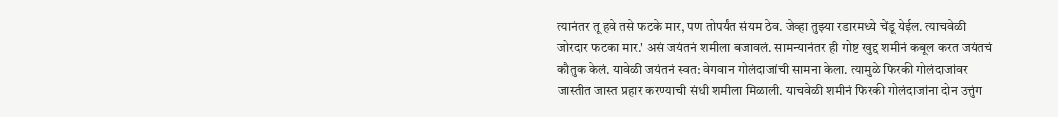त्यानंतर तू हवे तसे फटके मार, पण तोपर्यंत संयम ठेव. जेव्हा तुझ्या रडारमध्ये चेंडू येईल. त्याचवेळी जोरदार फटका मार.' असं जयंतनं शमीला बजावलं. सामन्यानंतर ही गोष्ट खुद्द शमीनं कबूल करत जयंतचं कौतुक केलं. यावेळी जयंतनं स्वत: वेगवान गोलंदाजांची सामना केला. त्यामुळे फिरकी गोलंदाजांवर जास्तीत जास्त प्रहार करण्याची संधी शमीला मिळाली. याचवेळी शमीनं फिरकी गोलंदाजांना दोन उत्तुंग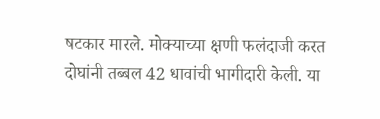षटकार मारले. मोक्याच्या क्षणी फलंदाजी करत दोघांनी तब्बल 42 धावांची भागीदारी केली. या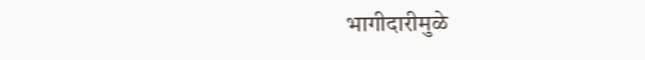भागीदारीमुळे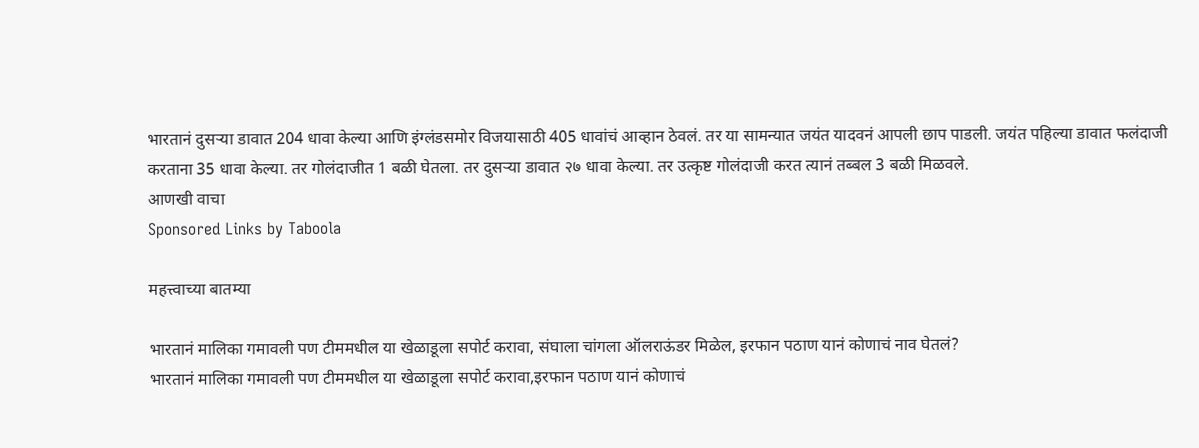भारतानं दुसऱ्या डावात 204 धावा केल्या आणि इंग्लंडसमोर विजयासाठी 405 धावांचं आव्हान ठेवलं. तर या सामन्यात जयंत यादवनं आपली छाप पाडली. जयंत पहिल्या डावात फलंदाजी करताना 35 धावा केल्या. तर गोलंदाजीत 1 बळी घेतला. तर दुसऱ्या डावात २७ धावा केल्या. तर उत्कृष्ट गोलंदाजी करत त्यानं तब्बल 3 बळी मिळवले.
आणखी वाचा
Sponsored Links by Taboola

महत्त्वाच्या बातम्या

भारतानं मालिका गमावली पण टीममधील या खेळाडूला सपोर्ट करावा, संघाला चांगला ऑलराऊंडर मिळेल, इरफान पठाण यानं कोणाचं नाव घेतलं?
भारतानं मालिका गमावली पण टीममधील या खेळाडूला सपोर्ट करावा,इरफान पठाण यानं कोणाचं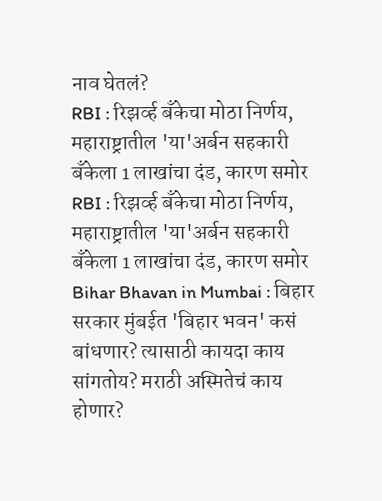नाव घेतलं?
RBI : रिझर्व्ह बँकेचा मोठा निर्णय, महाराष्ट्रातील 'या'अर्बन सहकारी बँकेला 1 लाखांचा दंड, कारण समोर
RBI : रिझर्व्ह बँकेचा मोठा निर्णय, महाराष्ट्रातील 'या'अर्बन सहकारी बँकेला 1 लाखांचा दंड, कारण समोर
Bihar Bhavan in Mumbai : बिहार सरकार मुंबईत 'बिहार भवन' कसं बांधणार? त्यासाठी कायदा काय सांगतोय? मराठी अस्मितेचं काय होणार?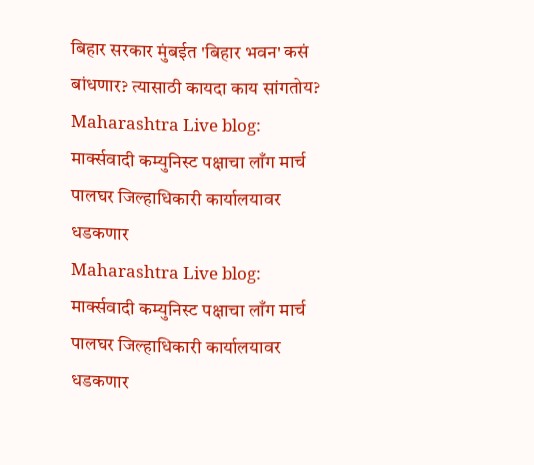बिहार सरकार मुंबईत 'बिहार भवन' कसं बांधणार? त्यासाठी कायदा काय सांगतोय?
Maharashtra Live blog: मार्क्सवादी कम्युनिस्ट पक्षाचा लाँग मार्च पालघर जिल्हाधिकारी कार्यालयावर धडकणार
Maharashtra Live blog: मार्क्सवादी कम्युनिस्ट पक्षाचा लाँग मार्च पालघर जिल्हाधिकारी कार्यालयावर धडकणार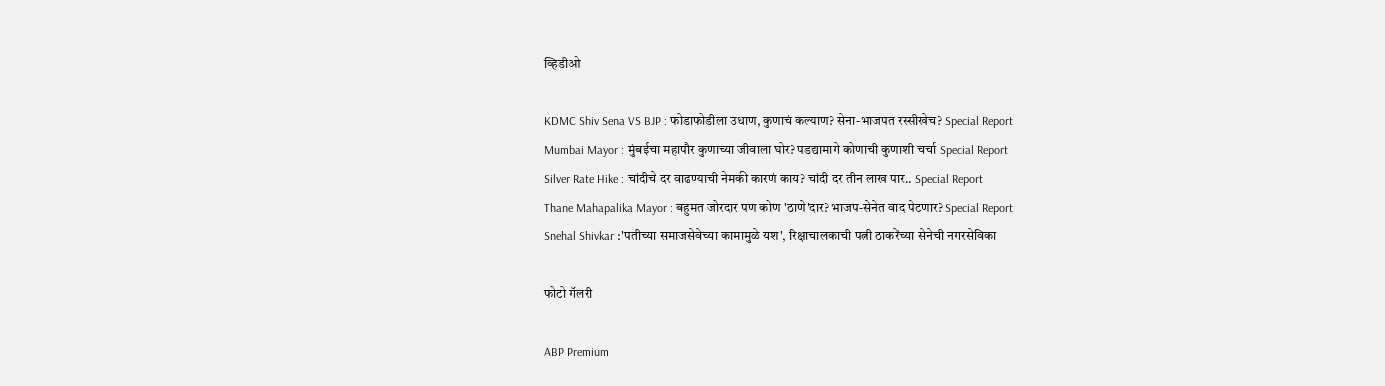व्हिडीओ

KDMC Shiv Sena VS BJP : फोडाफोडीला उधाण, कुणाचं कल्याण? सेना-भाजपत रस्सीखेच? Special Report
Mumbai Mayor : मुंबईचा महापौर कुणाच्या जीवाला घोर? पडद्यामागे कोणाची कुणाशी चर्चा Special Report
Silver Rate Hike : चांदीचे दर वाढण्याची नेमकी कारणं काय? चांदी दर तीन लाख पार.. Special Report
Thane Mahapalika Mayor : बहुमत जोरदार पण कोण 'ठाणे'दार? भाजप-सेनेत वाद पेटणार? Special Report
Snehal Shivkar :'पतीच्या समाजसेवेच्या कामामुळे यश', रिक्षाचालकाची पत्नी ठाकरेंच्या सेनेची नगरसेविका

फोटो गॅलरी

ABP Premium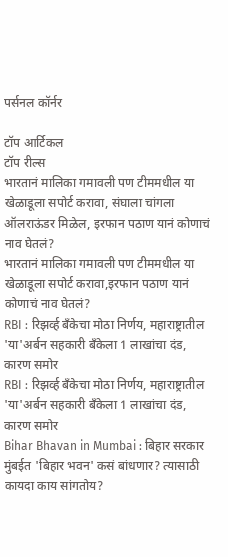पर्सनल कॉर्नर

टॉप आर्टिकल
टॉप रील्स
भारतानं मालिका गमावली पण टीममधील या खेळाडूला सपोर्ट करावा, संघाला चांगला ऑलराऊंडर मिळेल, इरफान पठाण यानं कोणाचं नाव घेतलं?
भारतानं मालिका गमावली पण टीममधील या खेळाडूला सपोर्ट करावा,इरफान पठाण यानं कोणाचं नाव घेतलं?
RBI : रिझर्व्ह बँकेचा मोठा निर्णय, महाराष्ट्रातील 'या'अर्बन सहकारी बँकेला 1 लाखांचा दंड, कारण समोर
RBI : रिझर्व्ह बँकेचा मोठा निर्णय, महाराष्ट्रातील 'या'अर्बन सहकारी बँकेला 1 लाखांचा दंड, कारण समोर
Bihar Bhavan in Mumbai : बिहार सरकार मुंबईत 'बिहार भवन' कसं बांधणार? त्यासाठी कायदा काय सांगतोय?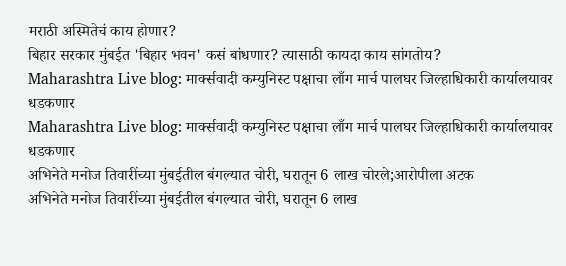मराठी अस्मितेचं काय होणार?
बिहार सरकार मुंबईत 'बिहार भवन' कसं बांधणार? त्यासाठी कायदा काय सांगतोय?
Maharashtra Live blog: मार्क्सवादी कम्युनिस्ट पक्षाचा लाँग मार्च पालघर जिल्हाधिकारी कार्यालयावर धडकणार
Maharashtra Live blog: मार्क्सवादी कम्युनिस्ट पक्षाचा लाँग मार्च पालघर जिल्हाधिकारी कार्यालयावर धडकणार
अभिनेते मनोज तिवारींच्या मुंबईतील बंगल्यात चोरी, घरातून 6 लाख चोरले;आरोपीला अटक
अभिनेते मनोज तिवारींच्या मुंबईतील बंगल्यात चोरी, घरातून 6 लाख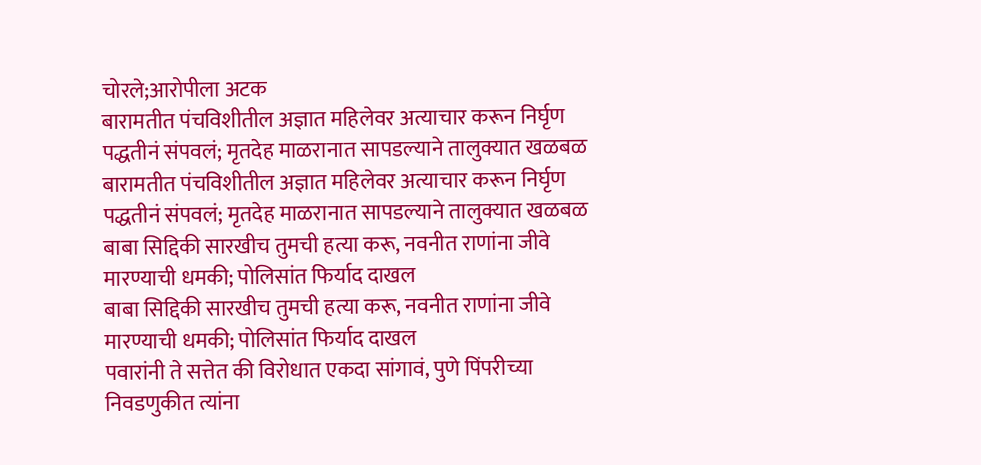चोरले;आरोपीला अटक
बारामतीत पंचविशीतील अज्ञात महिलेवर अत्याचार करून निर्घृण पद्धतीनं संपवलं; मृतदेह माळरानात सापडल्याने तालुक्यात खळबळ
बारामतीत पंचविशीतील अज्ञात महिलेवर अत्याचार करून निर्घृण पद्धतीनं संपवलं; मृतदेह माळरानात सापडल्याने तालुक्यात खळबळ
बाबा सिद्दिकी सारखीच तुमची हत्या करू, नवनीत राणांना जीवे मारण्याची धमकी; पोलिसांत फिर्याद दाखल
बाबा सिद्दिकी सारखीच तुमची हत्या करू, नवनीत राणांना जीवे मारण्याची धमकी; पोलिसांत फिर्याद दाखल
पवारांनी ते सत्तेत की विरोधात एकदा सांगावं, पुणे पिंपरीच्या निवडणुकीत त्यांना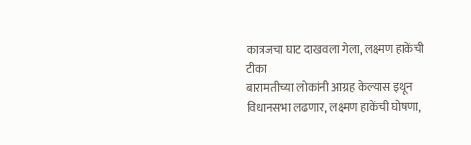कात्रजचा घाट दाखवला गेला, लक्ष्मण हाकेंची टीका
बारामतीच्या लोकांनी आग्रह केल्यास इथून विधानसभा लढणार, लक्ष्मण हाकेंची घोषणा,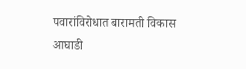पवारांविरोधात बारामती विकास आघाडी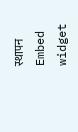स्थापन
Embed widget